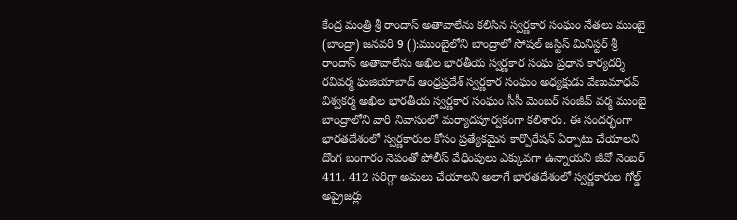కేంద్ర మంత్రి శ్రీ రాందాస్ అతావాలేను కలిసిన స్వర్ణకార సంఘం నేతలు ముంబై (బాంద్రా) జనవరి 9 ():ముంబైలోని బాంద్రాలో సోషల్ జస్టిస్ మినిస్టర్ శ్రీ రాందాస్ అతావాలేను అఖిల భారతీయ స్వర్ణకార సంఘ ప్రధాన కార్యదర్శి రవివర్మ ఘజియాబాద్ ఆంధ్రప్రదేశ్ స్వర్ణకార సంఘం అధ్యక్షుడు వేణుమాధవ్ విశ్వకర్మ అఖిల భారతీయ స్వర్ణకార సంఘం సీసీ మెంబర్ సంజీవ్ వర్మ ముంబై బాంద్రాలోని వారి నివాసంలో మర్యాదపూర్వకంగా కలిశారు. ఈ సందర్భంగా భారతదేశంలో స్వర్ణకారుల కోసం ప్రత్యేకమైన కార్పొరేషన్ ఏర్పాటు చేయాలని దొంగ బంగారం నెపంతో పోలీస్ వేధింపులు ఎక్కువగా ఉన్నాయని జీవో నెంబర్ 411. 412 సరిగ్గా అమలు చేయాలని అలాగే భారతదేశంలో స్వర్ణకారుల గోల్డ్ అప్రైజర్లు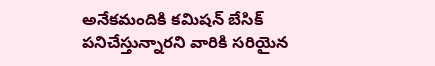అనేకమందికి కమిషన్ బేసిక్ పనిచేస్తున్నారని వారికి సరియైన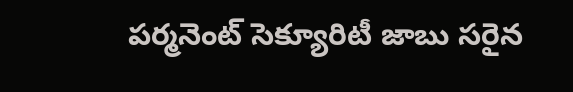పర్మనెంట్ సెక్యూరిటీ జాబు సరైన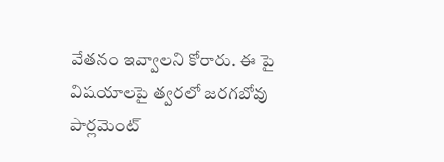వేతనం ఇవ్వాలని కోరారు. ఈ పై విషయాలపై త్వరలో జరగబోవు పార్లమెంట్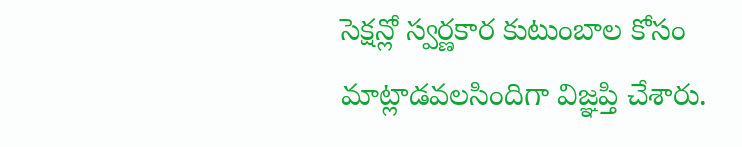సెక్షన్లో స్వర్ణకార కుటుంబాల కోసం మాట్లాడవలసిందిగా విజ్ఞప్తి చేశారు.